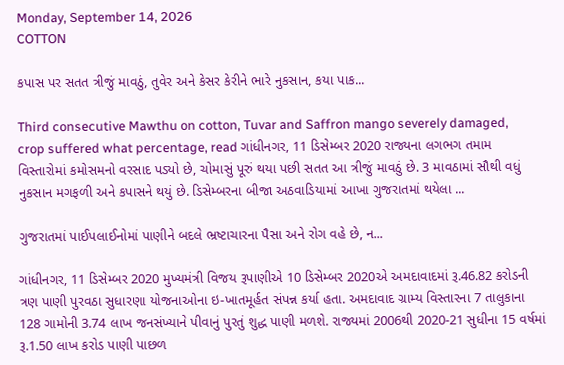Monday, September 14, 2026
COTTON

કપાસ પર સતત ત્રીજું માવઠું, તુવેર અને કેસર કેરીને ભારે નુકસાન, કયા પાક...

Third consecutive Mawthu on cotton, Tuvar and Saffron mango severely damaged, crop suffered what percentage, read ગાંધીનગર, 11 ડિસેમ્બર 2020 રાજ્યના લગભગ તમામ વિસ્તારોમાં કમોસમનો વરસાદ પડ્યો છે, ચોમાસું પૂરું થયા પછી સતત આ ત્રીજું માવઠું છે. 3 માવઠામાં સૌથી વધું નુકસાન મગફળી અને કપાસને થયું છે. ડિસેમ્બરના બીજા અઠવાડિયામાં આખા ગુજરાતમાં થયેલા ...

ગુજરાતમાં પાઈપલાઈનોમાં પાણીને બદલે ભ્રષ્ટાચારના પૈસા અને રોગ વહે છે, ન...

ગાંધીનગર, 11 ડિસેમ્બર 2020 મુખ્યમંત્રી વિજય રૂપાણીએ 10 ડિસેમ્બર 2020એ અમદાવાદમાં રૂ.46.82 કરોડની ત્રણ પાણી પુરવઠા સુધારણા યોજનાઓના ઇ-ખાતમૂર્હત સંપન્ન કર્યા હતા. અમદાવાદ ગ્રામ્ય વિસ્તારના 7 તાલુકાના 128 ગામોની 3.74 લાખ જનસંખ્યાને પીવાનું પુરતું શુદ્ધ પાણી મળશે. રાજ્યમાં 2006થી 2020-21 સુધીના 15 વર્ષમાં  રૂ.1.50 લાખ કરોડ પાણી પાછળ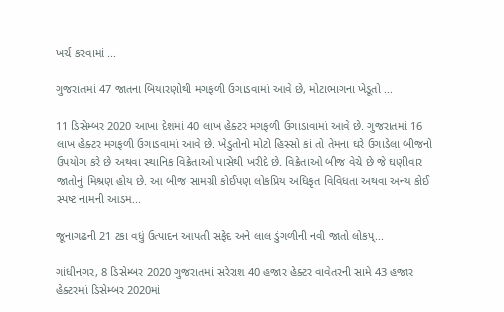ખર્ચ કરવામાં ...

ગુજરાતમાં 47 જાતના બિયારણોથી મગફળી ઉગાડવામાં આવે છે, મોટાભાગના ખેડૂતો ...

11 ડિસેમ્બર 2020 આખા દેશમાં 40 લાખ હેક્ટર મગફળી ઉગાડાવામાં આવે છે. ગુજરાતમાં 16 લાખ હેક્ટર મગફળી ઉગાડવામાં આવે છે. ખેડુતોનો મોટો હિસ્સો કાં તો તેમના ઘરે ઉગાડેલા બીજનો ઉપયોગ કરે છે અથવા સ્થાનિક વિક્રેતાઓ પાસેથી ખરીદે છે. વિક્રેતાઓ બીજ વેચે છે જે ઘણીવાર જાતોનું મિશ્રણ હોય છે. આ બીજ સામગ્રી કોઈપણ લોકપ્રિય અધિકૃત વિવિધતા અથવા અન્ય કોઈ સ્પષ્ટ નામની આડમ...

જૂનાગઢની 21 ટકા વધું ઉત્પાદન આપતી સફેદ અને લાલ ડુંગળીની નવી જાતો લોકપ્...

ગાંધીનગર, 8 ડિસેમ્બર 2020 ગુજરાતમાં સરેરાશ 40 હજાર હેક્ટર વાવેતરની સામે 43 હજાર હેક્ટરમાં ડિસેમ્બર 2020માં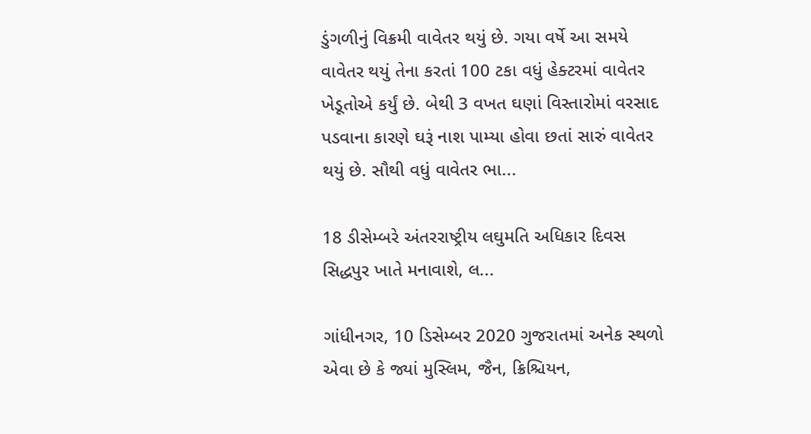ડુંગળીનું વિક્રમી વાવેતર થયું છે. ગયા વર્ષે આ સમયે વાવેતર થયું તેના કરતાં 100 ટકા વધું હેક્ટરમાં વાવેતર ખેડૂતોએ કર્યું છે. બેથી 3 વખત ઘણાં વિસ્તારોમાં વરસાદ પડવાના કારણે ઘરૂં નાશ પામ્યા હોવા છતાં સારું વાવેતર થયું છે. સૌથી વધું વાવેતર ભા...

18 ડીસેમ્બરે અંતરરાષ્ટ્રીય લઘુમતિ અધિકાર દિવસ સિદ્ધપુર ખાતે મનાવાશે, લ...

ગાંધીનગર, 10 ડિસેમ્બર 2020 ગુજરાતમાં અનેક સ્થળો એવા છે કે જ્યાં મુસ્લિમ, જૈન, ક્રિશ્ચિયન,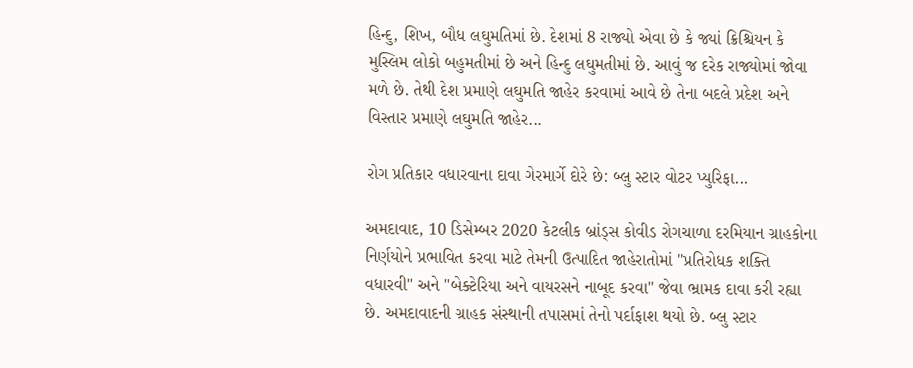હિન્દુ, શિખ, બૌધ લઘુમતિમાં છે. દેશમાં 8 રાજ્યો એવા છે કે જ્યાં ક્રિશ્ચિયન કે મુસ્લિમ લોકો બહુમતીમાં છે અને હિન્દુ લઘુમતીમાં છે. આવું જ દરેક રાજ્યોમાં જોવા મળે છે. તેથી દેશ પ્રમાણે લઘુમતિ જાહેર કરવામાં આવે છે તેના બદલે પ્રદેશ અને વિસ્તાર પ્રમાણે લઘુમતિ જાહેર...

રોગ પ્રતિકાર વધારવાના દાવા ગેરમાર્ગે દોરે છે: બ્લુ સ્ટાર વોટર પ્યુરિફા...

અમદાવાદ, 10 ડિસેમ્બર 2020 કેટલીક બ્રાંડ્સ કોવીડ રોગચાળા દરમિયાન ગ્રાહકોના નિર્ણયોને પ્રભાવિત કરવા માટે તેમની ઉત્પાદિત જાહેરાતોમાં "પ્રતિરોધક શક્તિ વધારવી" અને "બેક્ટેરિયા અને વાયરસને નાબૂદ કરવા" જેવા ભ્રામક દાવા કરી રહ્યા છે. અમદાવાદની ગ્રાહક સંસ્થાની તપાસમાં તેનો પર્દાફાશ થયો છે. બ્લુ સ્ટાર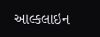આલ્કલાઇન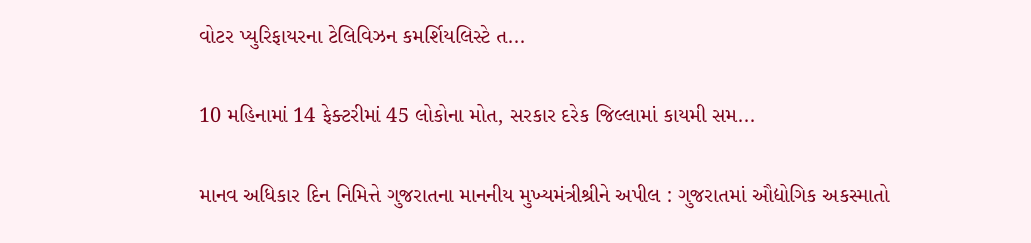વોટર પ્યુરિફાયરના ટેલિવિઝન કમર્શિયલિસ્ટે ત...

10 મહિનામાં 14 ફેક્ટરીમાં 45 લોકોના મોત, સરકાર દરેક જિલ્લામાં કાયમી સમ...

માનવ અધિકાર દિન નિમિત્તે ગુજરાતના માનનીય મુખ્યમંત્રીશ્રીને અપીલ : ગુજરાતમાં ઔદ્યોગિક અકસ્માતો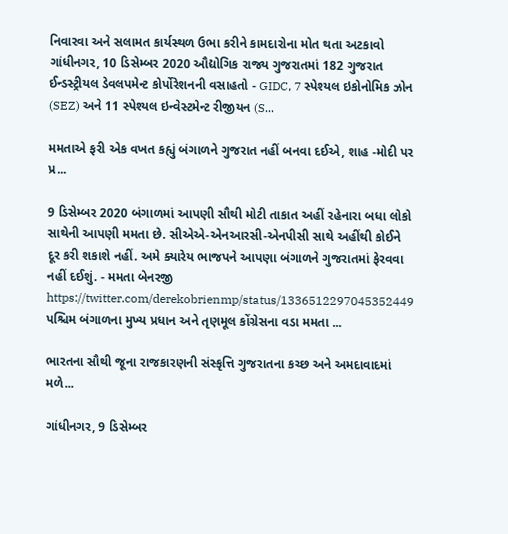નિવારવા અને સલામત કાર્યસ્થળ ઉભા કરીને કામદારોના મોત થતા અટકાવો ગાંધીનગર, 10 ડિસેમ્બર 2020 ઔદ્યોગિક રાજ્ય ગુજરાતમાં 182 ગુજરાત ઈન્ડસ્ટ્રીયલ ડેવલપમેન્ટ કોર્પોરેશનની વસાહતો - GIDC, 7 સ્પેશ્યલ ઇકોનોમિક ઝોન (SEZ) અને 11 સ્પેશ્યલ ઇન્વેસ્ટમેન્ટ રીજીયન (S...

મમતાએ ફરી એક વખત કહ્યું બંગાળને ગુજરાત નહીં બનવા દઈએ, શાહ -મોદી પર પ્ર...

9 ડિસેમ્બર 2020 બંગાળમાં આપણી સૌથી મોટી તાકાત અહીં રહેનારા બધા લોકો સાથેની આપણી મમતા છે. સીએએ-એનઆરસી-એનપીસી સાથે અહીંથી કોઈને દૂર કરી શકાશે નહીં. અમે ક્યારેય ભાજપને આપણા બંગાળને ગુજરાતમાં ફેરવવા નહીં દઈશું. - મમતા બેનરજી https://twitter.com/derekobrienmp/status/1336512297045352449 પશ્ચિમ બંગાળના મુખ્ય પ્રધાન અને તૃણમૂલ કોંગ્રેસના વડા મમતા ...

ભારતના સૌથી જૂના રાજકારણની સંસ્કૃત્તિ ગુજરાતના કચ્છ અને અમદાવાદમાં મળે...

ગાંધીનગર, 9 ડિસેમ્બર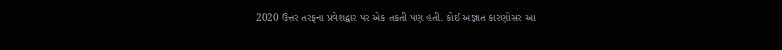2020 ઉત્તર તરફના પ્રવેશદ્વાર પર એક તકતી પણ હતી. કોઈ અજ્ઞાત કારણોસર આ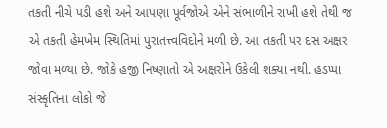તકતી નીચે પડી હશે અને આપણા પૂર્વજોએ એને સંભાળીને રાખી હશે તેથી જ એ તકતી હેમખેમ સ્થિતિમાં પુરાતત્ત્વવિદોને મળી છે. આ તકતી પર દસ અક્ષર જોવા મળ્યા છે. જોકે હજી નિષ્ણાતો એ અક્ષરોને ઉકેલી શક્યા નથી. હડપ્પા સંસ્કૃતિના લોકો જે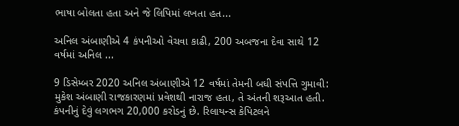ભાષા બોલતા હતા અને જે લિપિમાં લખતા હત...

અનિલ અંબાણીએ 4 કંપનીઓ વેચવા કાઢી, 200 અબજના દેવા સાથે 12 વર્ષમાં અનિલ ...

9 ડિસેમ્બર 2020 અનિલ અંબાણીએ 12 વર્ષમાં તેમની બધી સંપત્તિ ગુમાવી: મુકેશ અંબાણી રાજકારણમાં પ્રવેશથી નારાજ હતા, તે અંતની શરૂઆત હતી. કંપનીનું દેવું લગભગ 20,000 કરોડનું છે. રિલાયન્સ કેપિટલને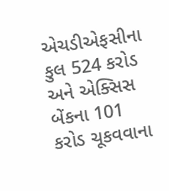એચડીએફસીના કુલ 524 કરોડ અને એક્સિસ બેંકના 101 કરોડ ચૂકવવાના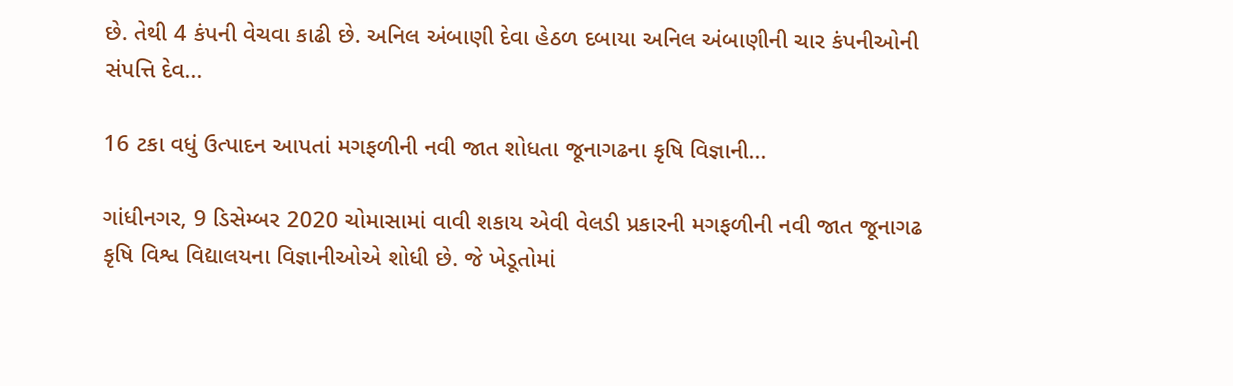છે. તેથી 4 કંપની વેચવા કાઢી છે. અનિલ અંબાણી દેવા હેઠળ દબાયા અનિલ અંબાણીની ચાર કંપનીઓની સંપત્તિ દેવ...

16 ટકા વધું ઉત્પાદન આપતાં મગફળીની નવી જાત શોધતા જૂનાગઢના કૃષિ વિજ્ઞાની...

ગાંધીનગર, 9 ડિસેમ્બર 2020 ચોમાસામાં વાવી શકાય એવી વેલડી પ્રકારની મગફળીની નવી જાત જૂનાગઢ કૃષિ વિશ્વ વિદ્યાલયના વિજ્ઞાનીઓએ શોધી છે. જે ખેડૂતોમાં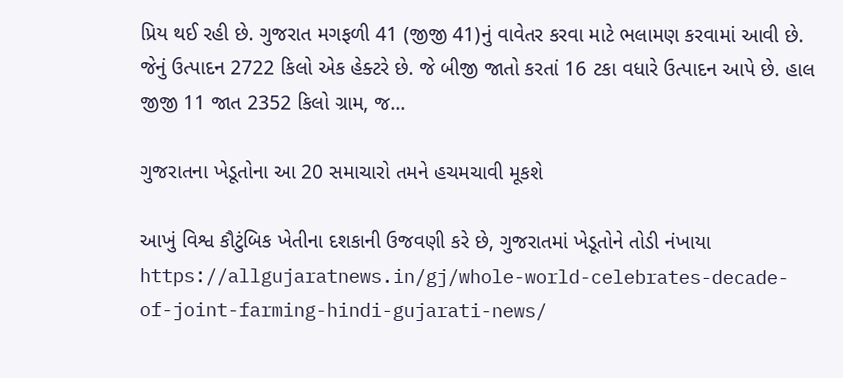પ્રિય થઈ રહી છે. ગુજરાત મગફળી 41 (જીજી 41)નું વાવેતર કરવા માટે ભલામણ કરવામાં આવી છે. જેનું ઉત્પાદન 2722 કિલો એક હેક્ટરે છે. જે બીજી જાતો કરતાં 16 ટકા વધારે ઉત્પાદન આપે છે. હાલ જીજી 11 જાત 2352 કિલો ગ્રામ, જ...

ગુજરાતના ખેડૂતોના આ 20 સમાચારો તમને હચમચાવી મૂકશે

આખું વિશ્વ કૌટુંબિક ખેતીના દશકાની ઉજવણી કરે છે, ગુજરાતમાં ખેડૂતોને તોડી નંખાયા https://allgujaratnews.in/gj/whole-world-celebrates-decade-of-joint-farming-hindi-gujarati-news/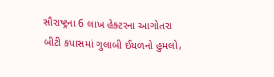સૌરાષ્ટ્રના 6 લાખ હેક્ટરના આગોતરા બીટી કપાસમાં ગુલાબી ઈયળનો હુમલો,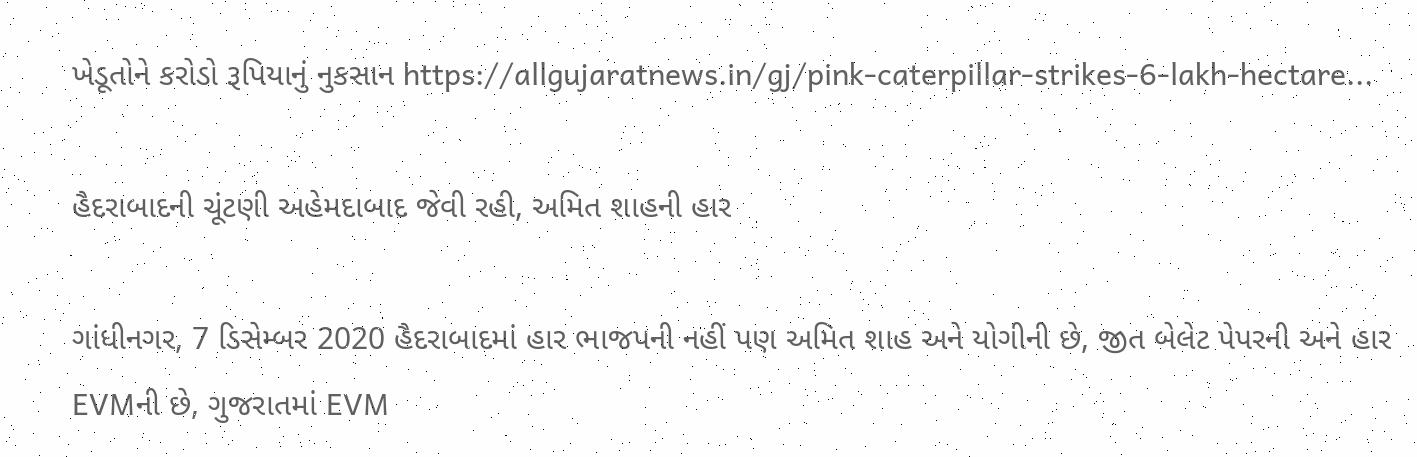ખેડૂતોને કરોડો રૂપિયાનું નુકસાન https://allgujaratnews.in/gj/pink-caterpillar-strikes-6-lakh-hectare...

હૈદરાબાદની ચૂંટણી અહેમદાબાદ જેવી રહી, અમિત શાહની હાર

ગાંધીનગર, 7 ડિસેમ્બર 2020 હૈદરાબાદમાં હાર ભાજપની નહીં પણ અમિત શાહ અને યોગીની છે, જીત બેલેટ પેપરની અને હાર EVMની છે, ગુજરાતમાં EVM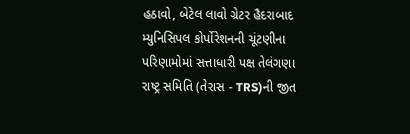હઠાવો, બેટેલ લાવો ગ્રેટર હૈદરાબાદ મ્યુનિસિપલ કોર્પોરેશનની ચૂંટણીના પરિણામોમાં સત્તાધારી પક્ષ તેલંગણા રાષ્ટ્ર સમિતિ (તેરાસ - TRS)ની જીત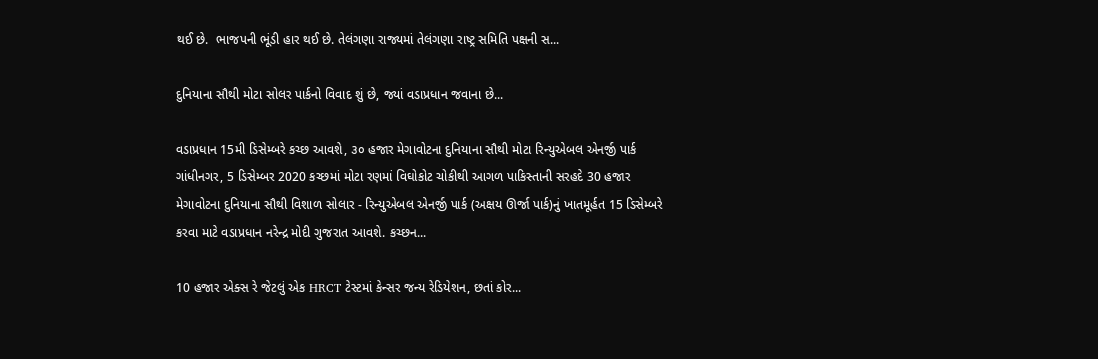થઈ છે.  ભાજપની ભૂંડી હાર થઈ છે. તેલંગણા રાજ્યમાં તેલંગણા રાષ્ટ્ર સમિતિ પક્ષની સ...

દુનિયાના સૌથી મોટા સોલર પાર્કનો વિવાદ શું છે, જ્યાં વડાપ્રધાન જવાના છે...

વડાપ્રધાન 15મી ડિસેમ્બરે કચ્છ આવશે, ૩૦ હજાર મેગાવોટના દુનિયાના સૌથી મોટા રિન્યુએબલ એનર્જી પાર્ક ગાંધીનગર, 5 ડિસેમ્બર 2020 કચ્છમાં મોટા રણમાં વિઘોકોટ ચોકીથી આગળ પાકિસ્તાની સરહદે 30 હજાર મેગાવોટના દુનિયાના સૌથી વિશાળ સોલાર - રિન્યુએબલ એનર્જી પાર્ક (અક્ષય ઊર્જા પાર્ક)નું ખાતમૂર્હત 15 ડિસેમ્બરે કરવા માટે વડાપ્રધાન નરેન્દ્ર મોદી ગુજરાત આવશે. કચ્છન...

10 હજાર એક્સ રે જેટલું એક HRCT ટેસ્ટમાં કેન્સર જન્ય રેડિયેશન, છતાં કોર...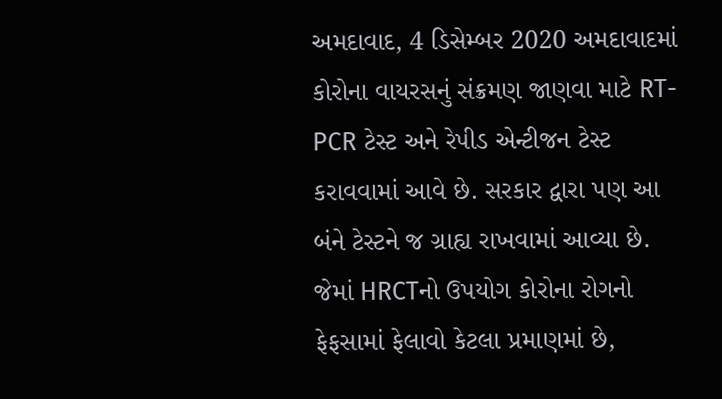અમદાવાદ, 4 ડિસેમ્બર 2020 અમદાવાદમાં કોરોના વાયરસનું સંક્રમણ જાણવા માટે RT-PCR ટેસ્ટ અને રેપીડ એન્ટીજન ટેસ્ટ કરાવવામાં આવે છે. સરકાર દ્વારા પણ આ બંને ટેસ્ટને જ ગ્રાહ્ય રાખવામાં આવ્યા છે. જેમાં HRCTનો ઉપયોગ કોરોના રોગનો ફેફસામાં ફેલાવો કેટલા પ્રમાણમાં છે,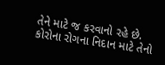તેને માટે જ કરવાનો રહે છે. કોરોના રોગના નિદાન માટે તેનો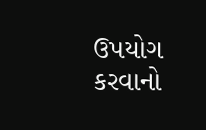ઉપયોગ કરવાનો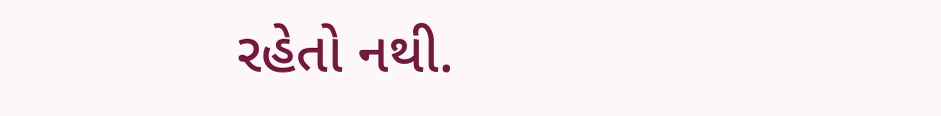રહેતો નથી.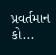પ્રવર્તમાન કો...